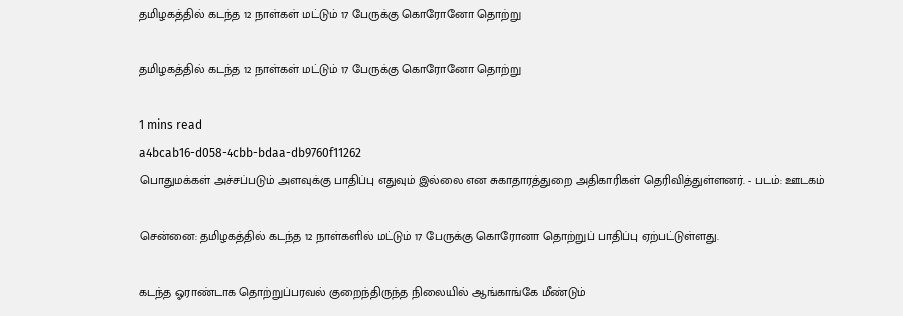தமிழகத்தில் கடந்த 12 நாள்கள் மட்டும் 17 பேருக்கு கொரோனோ தொற்று

தமிழகத்தில் கடந்த 12 நாள்கள் மட்டும் 17 பேருக்கு கொரோனோ தொற்று

1 mins read
a4bcab16-d058-4cbb-bdaa-db9760f11262
பொதுமக்கள் அச்சப்படும் அளவுக்கு பாதிப்பு எதுவும் இல்லை என சுகாதாரத்துறை அதிகாரிகள் தெரிவித்துள்ளனர். - படம்: ஊடகம்

சென்னை: தமிழகத்தில் கடந்த 12 நாள்களில் மட்டும் 17 பேருக்கு கொரோனா தொற்றுப் பாதிப்பு ஏற்பட்டுள்ளது.

கடந்த ஓராண்டாக தொற்றுப்பரவல் குறைந்திருந்த நிலையில் ஆங்காங்கே மீண்டும்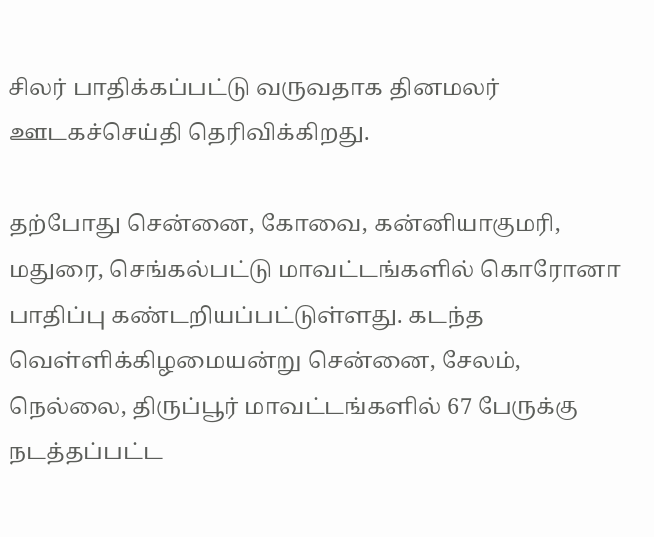சிலர் பாதிக்கப்பட்டு வருவதாக தினமலர் ஊடகச்செய்தி தெரிவிக்கிறது.

தற்போது சென்னை, கோவை, கன்னியாகுமரி, மதுரை, செங்கல்பட்டு மாவட்டங்களில் கொரோனா பாதிப்பு கண்டறியப்பட்டுள்ளது. கடந்த வெள்ளிக்கிழமையன்று சென்னை, சேலம், நெல்லை, திருப்பூர் மாவட்டங்களில் 67 பேருக்கு நடத்தப்பட்ட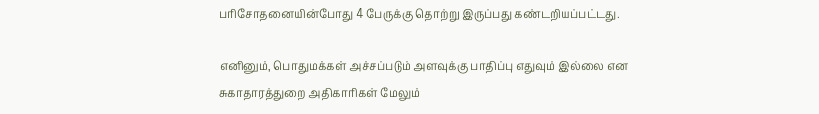பரிசோதனையின்போது 4 பேருக்கு தொற்று இருப்பது கண்டறியப்பட்டது.

எனினும், பொதுமக்கள் அச்சப்படும் அளவுக்கு பாதிப்பு எதுவும் இல்லை என சுகாதாரத்துறை அதிகாரிகள் மேலும்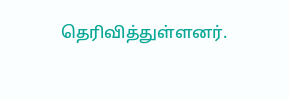தெரிவித்துள்ளனர்.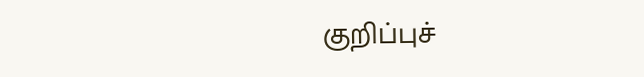குறிப்புச்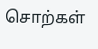சொற்கள்